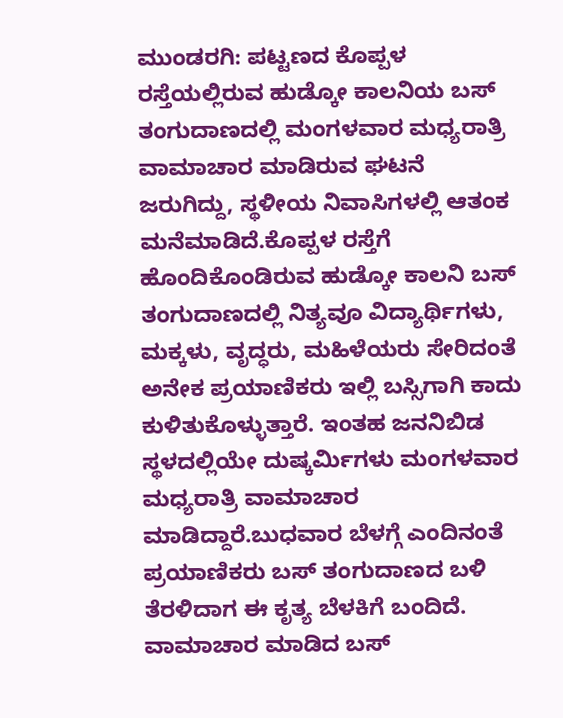ಮುಂಡರಗಿ: ಪಟ್ಟಣದ ಕೊಪ್ಪಳ ರಸ್ತೆಯಲ್ಲಿರುವ ಹುಡ್ಕೋ ಕಾಲನಿಯ ಬಸ್ ತಂಗುದಾಣದಲ್ಲಿ ಮಂಗಳವಾರ ಮಧ್ಯರಾತ್ರಿ ವಾಮಾಚಾರ ಮಾಡಿರುವ ಘಟನೆ ಜರುಗಿದ್ದು, ಸ್ಥಳೀಯ ನಿವಾಸಿಗಳಲ್ಲಿ ಆತಂಕ ಮನೆಮಾಡಿದೆ.ಕೊಪ್ಪಳ ರಸ್ತೆಗೆ ಹೊಂದಿಕೊಂಡಿರುವ ಹುಡ್ಕೋ ಕಾಲನಿ ಬಸ್ ತಂಗುದಾಣದಲ್ಲಿ ನಿತ್ಯವೂ ವಿದ್ಯಾರ್ಥಿಗಳು, ಮಕ್ಕಳು, ವೃದ್ಧರು, ಮಹಿಳೆಯರು ಸೇರಿದಂತೆ ಅನೇಕ ಪ್ರಯಾಣಿಕರು ಇಲ್ಲಿ ಬಸ್ಸಿಗಾಗಿ ಕಾದು ಕುಳಿತುಕೊಳ್ಳುತ್ತಾರೆ. ಇಂತಹ ಜನನಿಬಿಡ ಸ್ಥಳದಲ್ಲಿಯೇ ದುಷ್ಕರ್ಮಿಗಳು ಮಂಗಳವಾರ ಮಧ್ಯರಾತ್ರಿ ವಾಮಾಚಾರ ಮಾಡಿದ್ದಾರೆ.ಬುಧವಾರ ಬೆಳಗ್ಗೆ ಎಂದಿನಂತೆ ಪ್ರಯಾಣಿಕರು ಬಸ್ ತಂಗುದಾಣದ ಬಳಿ ತೆರಳಿದಾಗ ಈ ಕೃತ್ಯ ಬೆಳಕಿಗೆ ಬಂದಿದೆ. ವಾಮಾಚಾರ ಮಾಡಿದ ಬಸ್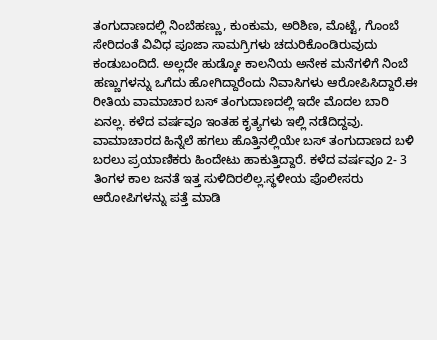ತಂಗುದಾಣದಲ್ಲಿ ನಿಂಬೆಹಣ್ಣು, ಕುಂಕುಮ, ಅರಿಶಿಣ, ಮೊಟ್ಟೆ, ಗೊಂಬೆ ಸೇರಿದಂತೆ ವಿವಿಧ ಪೂಜಾ ಸಾಮಗ್ರಿಗಳು ಚದುರಿಕೊಂಡಿರುವುದು ಕಂಡುಬಂದಿದೆ. ಅಲ್ಲದೇ ಹುಡ್ಕೋ ಕಾಲನಿಯ ಅನೇಕ ಮನೆಗಳಿಗೆ ನಿಂಬೆ ಹಣ್ಣುಗಳನ್ನು ಒಗೆದು ಹೋಗಿದ್ದಾರೆಂದು ನಿವಾಸಿಗಳು ಆರೋಪಿಸಿದ್ದಾರೆ.ಈ ರೀತಿಯ ವಾಮಾಚಾರ ಬಸ್ ತಂಗುದಾಣದಲ್ಲಿ ಇದೇ ಮೊದಲ ಬಾರಿ ಏನಲ್ಲ. ಕಳೆದ ವರ್ಷವೂ ಇಂತಹ ಕೃತ್ಯಗಳು ಇಲ್ಲಿ ನಡೆದಿದ್ದವು. ವಾಮಾಚಾರದ ಹಿನ್ನೆಲೆ ಹಗಲು ಹೊತ್ತಿನಲ್ಲಿಯೇ ಬಸ್ ತಂಗುದಾಣದ ಬಳಿ ಬರಲು ಪ್ರಯಾಣಿಕರು ಹಿಂದೇಟು ಹಾಕುತ್ತಿದ್ದಾರೆ. ಕಳೆದ ವರ್ಷವೂ 2- 3 ತಿಂಗಳ ಕಾಲ ಜನತೆ ಇತ್ತ ಸುಳಿದಿರಲಿಲ್ಲ.ಸ್ಥಳೀಯ ಪೊಲೀಸರು ಆರೋಪಿಗಳನ್ನು ಪತ್ತೆ ಮಾಡಿ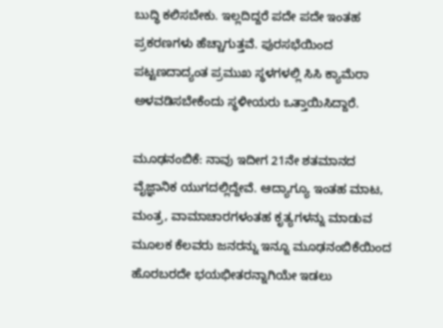ಬುದ್ಧಿ ಕಲಿಸಬೇಕು. ಇಲ್ಲದಿದ್ದರೆ ಪದೇ ಪದೇ ಇಂತಹ ಪ್ರಕರಣಗಳು ಹೆಚ್ಚಾಗುತ್ತವೆ. ಪುರಸಭೆಯಿಂದ ಪಟ್ಟಣದಾದ್ಯಂತ ಪ್ರಮುಖ ಸ್ಥಳಗಳಲ್ಲಿ ಸಿಸಿ ಕ್ಯಾಮೆರಾ ಅಳವಡಿಸಬೇಕೆಂದು ಸ್ಥಳೀಯರು ಒತ್ತಾಯಿಸಿದ್ದಾರೆ.

ಮೂಢನಂಬಿಕೆ: ನಾವು ಇದೀಗ 21ನೇ ಶತಮಾನದ ವೈಜ್ಞಾನಿಕ ಯುಗದಲ್ಲಿದ್ದೇವೆ. ಆದ್ಯಾಗ್ಯೂ ಇಂತಹ ಮಾಟ, ಮಂತ್ರ, ವಾಮಾಚಾರಗಳಂತಹ ಕೃತ್ಯಗಳನ್ನು ಮಾಡುವ ಮೂಲಕ ಕೆಲವರು ಜನರನ್ನು ಇನ್ನೂ ಮೂಢನಂಬಿಕೆಯಿಂದ ಹೊರಬರದೇ ಭಯಭೀತರನ್ನಾಗಿಯೇ ಇಡಲು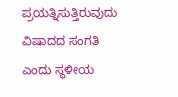ಪ್ರಯತ್ನಿಸುತ್ತಿರುವುದು ವಿಷಾದದ ಸಂಗತಿ ಎಂದು ಸ್ಥಳೀಯ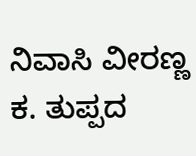ನಿವಾಸಿ ವೀರಣ್ಣ ಕ. ತುಪ್ಪದ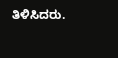ತಿಳಿಸಿದರು.